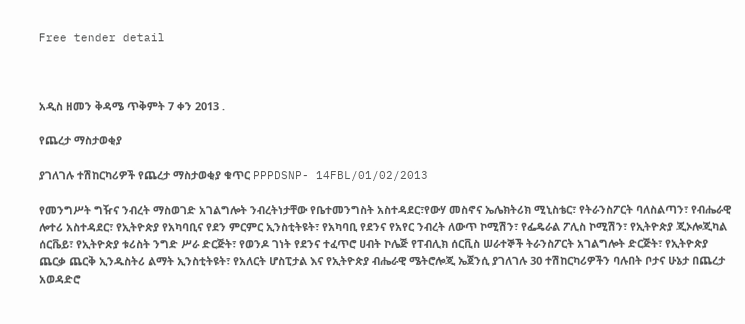Free tender detail



አዲስ ዘመን ቅዳሜ ጥቅምት 7 ቀን 2013 .

የጨረታ ማስታወቂያ

ያገለገሉ ተሽከርካሪዎች የጨረታ ማስታወቂያ ቁጥር PPPDSNP- 14FBL/01/02/2013

የመንግሥት ግዥና ንብረት ማስወገድ አገልግሎት ንብረትነታቸው የቤተመንግስት አስተዳደር፣የውሃ መስኖና ኤሌክትሪክ ሚኒስቴር፣ የትራንስፖርት ባለስልጣን፣ የብሔራዊ ሎተሪ አስተዳደር፣ የኢትዮጵያ የአካባቢና የደን ምርምር ኢንስቲትዩት፣ የአካባቢ የደንና የአየር ንብረት ለውጥ ኮሚሽን፣ የፌዴራል ፖሊስ ኮሚሽን፣ የኢትዮጵያ ጂኦሎጂካል ሰርቬይ፣ የኢትዮጵያ ቱሪስት ንግድ ሥራ ድርጅት፣ የወንዶ ገነት የደንና ተፈጥሮ ሀብት ኮሌጅ የፐብሊክ ሰርቪስ ሠራተኞች ትራንስፖርት አገልግሎት ድርጅት፣ የኢትዮጵያ ጨርቃ ጨርቅ ኢንዱስትሪ ልማት ኢንስቲትዩት፣ የአለርት ሆስፒታል እና የኢትዮጵያ ብሔራዊ ሜትሮሎጂ ኤጀንሲ ያገለገሉ 30 ተሽከርካሪዎችን ባሉበት ቦታና ሁኔታ በጨረታ አወዳድሮ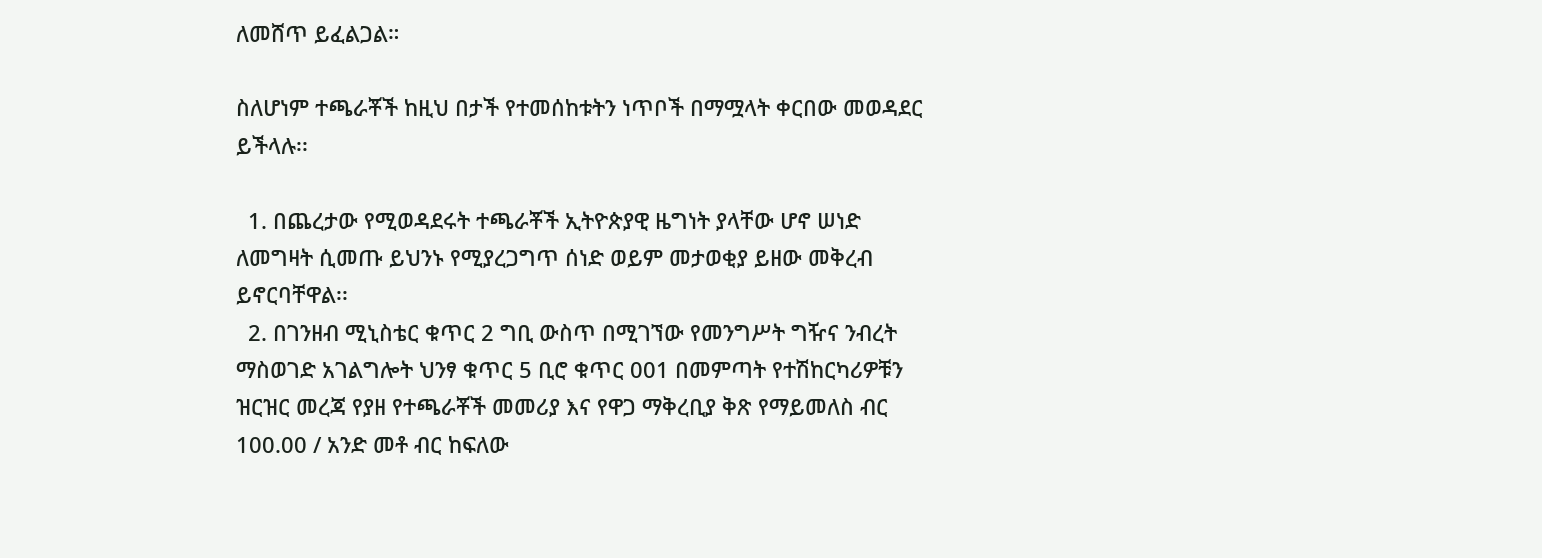ለመሸጥ ይፈልጋል።

ስለሆነም ተጫራቾች ከዚህ በታች የተመሰከቱትን ነጥቦች በማሟላት ቀርበው መወዳደር ይችላሉ፡፡

  1. በጨረታው የሚወዳደሩት ተጫራቾች ኢትዮጵያዊ ዜግነት ያላቸው ሆኖ ሠነድ ለመግዛት ሲመጡ ይህንኑ የሚያረጋግጥ ሰነድ ወይም መታወቂያ ይዘው መቅረብ ይኖርባቸዋል፡፡
  2. በገንዘብ ሚኒስቴር ቁጥር 2 ግቢ ውስጥ በሚገኘው የመንግሥት ግዥና ንብረት ማስወገድ አገልግሎት ህንፃ ቁጥር 5 ቢሮ ቁጥር 001 በመምጣት የተሽከርካሪዎቹን ዝርዝር መረጃ የያዘ የተጫራቾች መመሪያ እና የዋጋ ማቅረቢያ ቅጽ የማይመለስ ብር 100.00 / አንድ መቶ ብር ከፍለው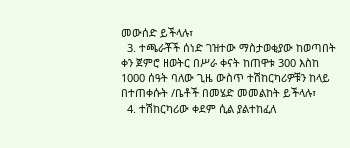መውሰድ ይችላሉ፣
  3. ተጫራቾች ሰነድ ገዝተው ማስታወቂያው ከወጣበት ቀን ጀምሮ ዘወትር በሥራ ቀናት ከጠዋቱ 300 እስከ 1000 ሰዓት ባለው ጊዜ ውስጥ ተሽከርካሪዎቹን ከላይ በተጠቀሱት /ቤቶች በመሄድ መመልከት ይችላሉ፣
  4. ተሽከርካሪው ቀደም ሲል ያልተከፈለ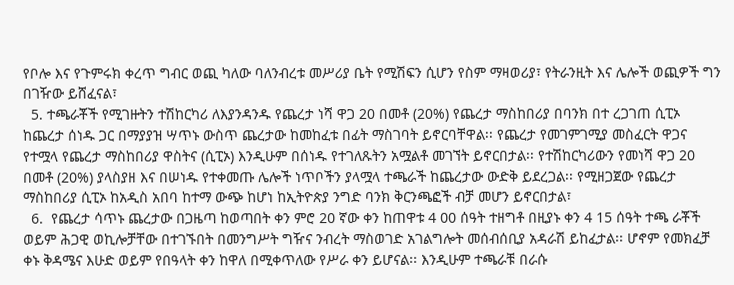የቦሎ እና የጉምሩክ ቀረጥ ግብር ወጪ ካለው ባለንብረቱ መሥሪያ ቤት የሚሽፍን ሲሆን የስም ማዛወሪያ፣ የትራንዚት እና ሌሎች ወጪዎች ግን በገዥው ይሸፈናል፣
  5. ተጫራቾች የሚገዙትን ተሽከርካሪ ለእያንዳንዱ የጨረታ ነሻ ዋጋ 20 በመቶ (20%) የጨረታ ማስከበሪያ በባንክ በተ ረጋገጠ ሲፒኦ ከጨረታ ሰነዱ ጋር በማያያዝ ሣጥኑ ውስጥ ጨረታው ከመከፈቱ በፊት ማስገባት ይኖርባቸዋል፡፡ የጨረታ የመገምገሚያ መስፈርት ዋጋና የተሟላ የጨረታ ማስከበሪያ ዋስትና (ሲፒኦ) እንዲሁም በሰነዱ የተገለጹትን አሟልቶ መገኘት ይኖርበታል፡፡ የተሽከርካሪውን የመነሻ ዋጋ 20 በመቶ (20%) ያላስያዘ እና በሠነዱ የተቀመጡ ሌሎች ነጥቦችን ያላሟላ ተጫራች ከጨረታው ውድቅ ይደረጋል፡፡ የሚዘጋጀው የጨረታ ማስከበሪያ ሲፒኦ ከአዲስ አበባ ከተማ ውጭ ከሆነ ከኢትዮጵያ ንግድ ባንክ ቅርንጫፎች ብቻ መሆን ይኖርበታል፣
  6.  የጨረታ ሳጥኑ ጨረታው በጋዜጣ ከወጣበት ቀን ምሮ 20 ኛው ቀን ከጠዋቱ 4 00 ሰዓት ተዘግቶ በዚያኑ ቀን 4 15 ሰዓት ተጫ ራቾች ወይም ሕጋዊ ወኪሎቻቸው በተገኙበት በመንግሥት ግዥና ንብረት ማስወገድ አገልግሎት መሰብሰቢያ አዳራሽ ይከፈታል፡፡ ሆኖም የመክፈቻ ቀኑ ቅዳሜና እሁድ ወይም የበዓላት ቀን ከዋለ በሚቀጥለው የሥራ ቀን ይሆናል፡፡ እንዲሁም ተጫራቹ በራሱ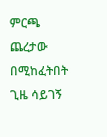ምርጫ ጨረታው በሚከፈትበት ጊዜ ሳይገኝ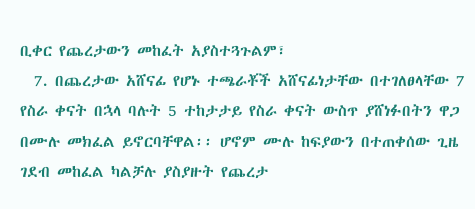ቢቀር የጨረታውን መከፈት አያስተጓጉልም፣
  7. በጨረታው አሸናፊ የሆኑ ተጫራቾች አሸናፊነታቸው በተገለፀላቸው 7 የስራ ቀናት በኋላ ባሉት 5 ተከታታይ የስራ ቀናት ውስጥ ያሸነፉበትን ዋጋ በሙሉ መክፈል ይኖርባቸዋል፡፡ ሆኖም ሙሉ ከፍያውን በተጠቀሰው ጊዜ ገደብ መከፈል ካልቻሉ ያስያዙት የጨረታ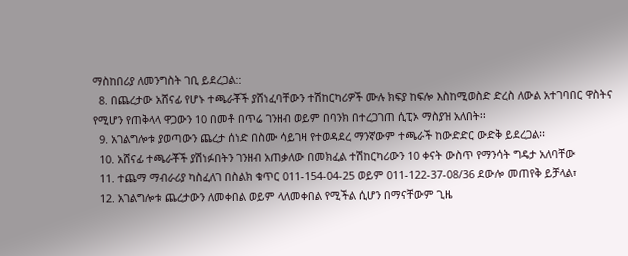ማስከበሪያ ለመንግስት ገቢ ይደረጋል::
  8. በጨረታው አሸናፊ የሆኑ ተጫራቾች ያሸነፈባቸውን ተሽከርካሪዎች ሙሉ ክፍያ ከፍሎ እስከሚወስድ ድረስ ለውል አተገባበር ዋስትና የሚሆን የጠቅላላ ዋጋውን 10 በመቶ በጥሬ ገንዘብ ወይም በባንክ በተረጋገጠ ሲፒኦ ማስያዝ አለበት፡፡
  9. አገልግሎቱ ያወጣውን ጨረታ ሰነድ በስሙ ሳይገዛ የተወዳደረ ማንኛውም ተጫራች ከውድድር ውድቅ ይደረጋል፡፡
  10. አሸናፊ ተጫራቾች ያሽነፉበትን ገንዘብ አጠቃለው በመክፈል ተሽከርካሪውን 10 ቀናት ውስጥ የማንሳት ግዴታ አለባቸው
  11. ተጨማ ማብራሪያ ካስፈለገ በስልክ ቁጥር 011-154-04-25 ወይም 011-122-37-08/36 ደውሎ መጠየቅ ይቻላል፣
  12. አገልግሎቱ ጨረታውን ለመቀበል ወይም ላለመቀበል የሚችል ሲሆን በማናቸውም ጊዜ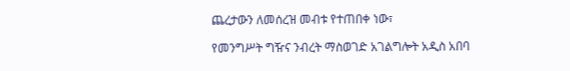ጨረታውን ለመሰረዝ መብቱ የተጠበቀ ነው፣

የመንግሥት ግዥና ንብረት ማስወገድ አገልግሎት አዲስ አበባ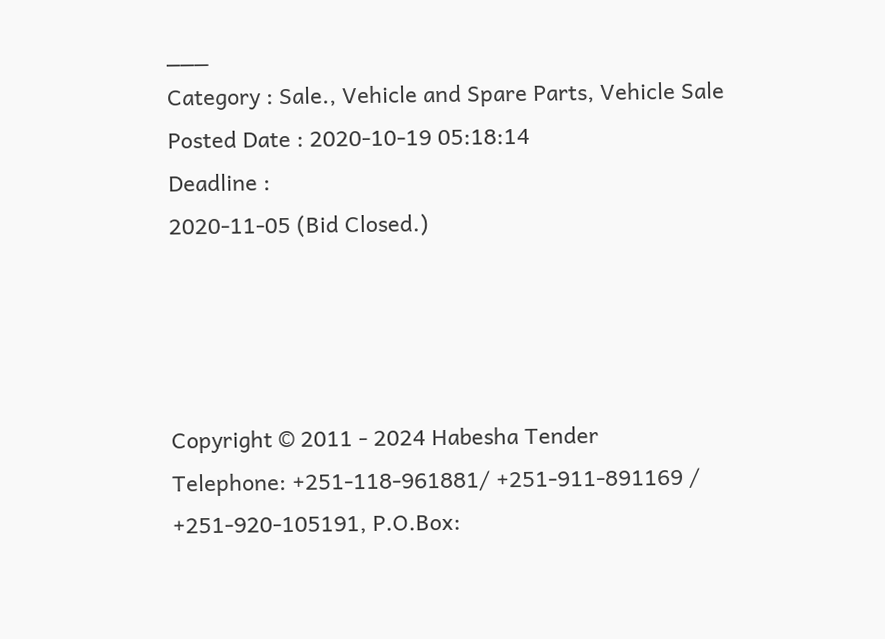___
Category : Sale., Vehicle and Spare Parts, Vehicle Sale
Posted Date : 2020-10-19 05:18:14
Deadline :
2020-11-05 (Bid Closed.)




Copyright © 2011 - 2024 Habesha Tender
Telephone: +251-118-961881/ +251-911-891169 / +251-920-105191, P.O.Box: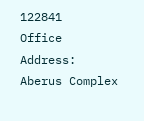122841
Office Address: Aberus Complex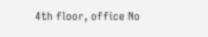4th floor, office No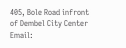405, Bole Road infront of Dembel City Center
Email: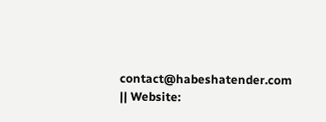contact@habeshatender.com || Website: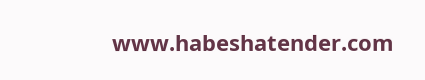www.habeshatender.com